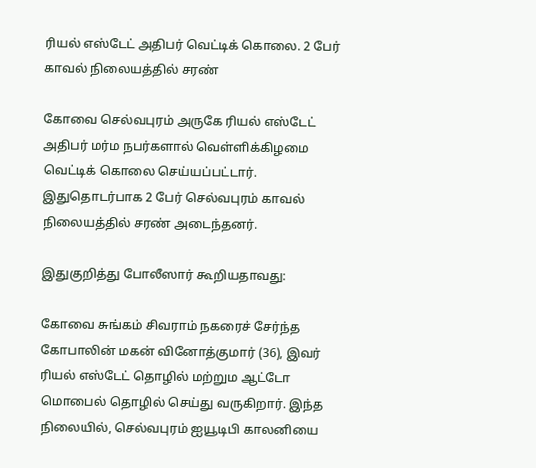ரியல் எஸ்டேட் அதிபர் வெட்டிக் கொலை. 2 பேர் காவல் நிலையத்தில் சரண்

கோவை செல்வபுரம் அருகே ரியல் எஸ்டேட் அதிபர் மர்ம நபர்களால் வெள்ளிக்கிழமை வெட்டிக் கொலை செய்யப்பட்டார். இதுதொடர்பாக 2 பேர் செல்வபுரம் காவல் நிலையத்தில் சரண் அடைந்தனர்.

இதுகுறித்து போலீஸார் கூறியதாவது:

கோவை சுங்கம் சிவராம் நகரைச் சேர்ந்த கோபாலின் மகன் வினோத்குமார் (36), இவர் ரியல் எஸ்டேட் தொழில் மற்றும ஆட்டோ மொபைல் தொழில் செய்து வருகிறார். இந்த நிலையில், செல்வபுரம் ஐயூடிபி காலனியை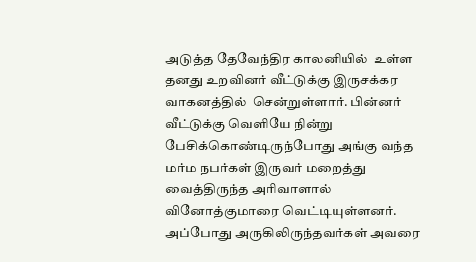அடுத்த தேவேந்திர காலனியில்  உள்ள தனது உறவினர் வீட்டுக்கு இருசக்கர வாகனத்தில்  சென்றுள்ளார். பின்னர் வீட்டுக்கு வெளியே நின்று பேசிக்கொண்டிருந்போது அங்கு வந்த மர்ம நபர்கள் இருவர் மறைத்து வைத்திருந்த அரிவாளால் வினோத்குமாரை வெட்டியுள்ளனர். அப்போது அருகிலிருந்தவர்கள் அவரை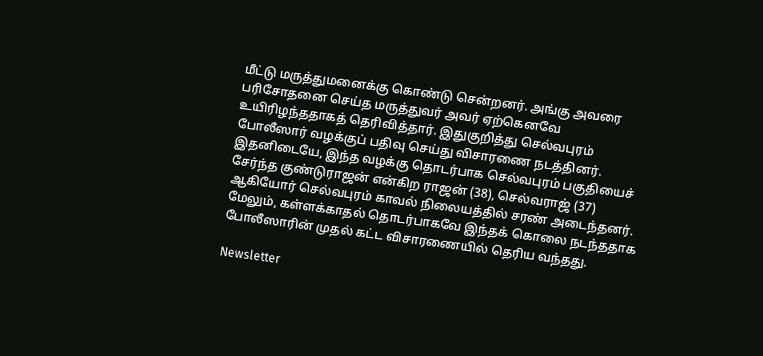மீட்டு மருத்துமனைக்கு கொண்டு சென்றனர். அங்கு அவரை பரிசோதனை செய்த மருத்துவர் அவர் ஏற்கெனவே உயிரிழந்ததாகத் தெரிவித்தார். இதுகுறித்து செல்வபுரம் போலீஸார் வழக்குப் பதிவு செய்து விசாரணை நடத்தினர். இதனிடையே, இந்த வழக்கு தொடர்பாக செல்வபுரம் பகுதியைச் சேர்ந்த குண்டுராஜன் என்கிற ராஜன் (38), செல்வராஜ் (37) ஆகியோர் செல்வபுரம் காவல் நிலையத்தில் சரண் அடைந்தனர். மேலும், கள்ளக்காதல் தொடர்பாகவே இந்தக் கொலை நடந்ததாக போலீஸாரின் முதல் கட்ட விசாரணையில் தெரிய வந்தது.

Newsletter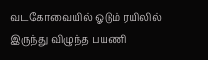வடகோவையில் ஓடும் ரயிலில் இருந்து விழுந்த பயணி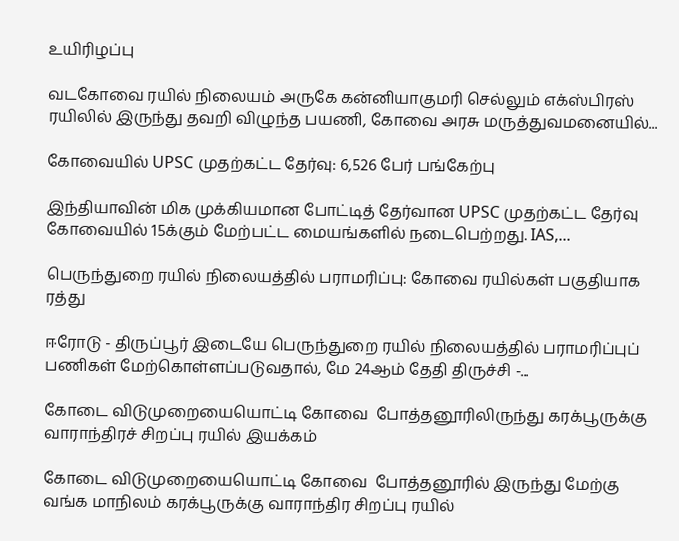உயிரிழப்பு

வடகோவை ரயில் நிலையம் அருகே கன்னியாகுமரி செல்லும் எக்ஸ்பிரஸ் ரயிலில் இருந்து தவறி விழுந்த பயணி, கோவை அரசு மருத்துவமனையில்...

கோவையில் UPSC முதற்கட்ட தேர்வு: 6,526 பேர் பங்கேற்பு

இந்தியாவின் மிக முக்கியமான போட்டித் தேர்வான UPSC முதற்கட்ட தேர்வு கோவையில் 15க்கும் மேற்பட்ட மையங்களில் நடைபெற்றது. IAS,...

பெருந்துறை ரயில் நிலையத்தில் பராமரிப்பு: கோவை ரயில்கள் பகுதியாக ரத்து

ஈரோடு - திருப்பூர் இடையே பெருந்துறை ரயில் நிலையத்தில் பராமரிப்புப் பணிகள் மேற்கொள்ளப்படுவதால், மே 24ஆம் தேதி திருச்சி -...

கோடை விடுமுறையையொட்டி கோவை  போத்தனூரிலிருந்து கரக்பூருக்கு வாராந்திரச் சிறப்பு ரயில் இயக்கம்

கோடை விடுமுறையையொட்டி கோவை  போத்தனூரில் இருந்து மேற்கு வங்க மாநிலம் கரக்பூருக்கு வாராந்திர சிறப்பு ரயில்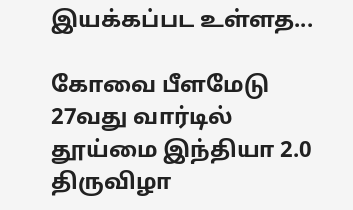இயக்கப்பட உள்ளத...

கோவை பீளமேடு 27வது வார்டில் தூய்மை இந்தியா 2.0 திருவிழா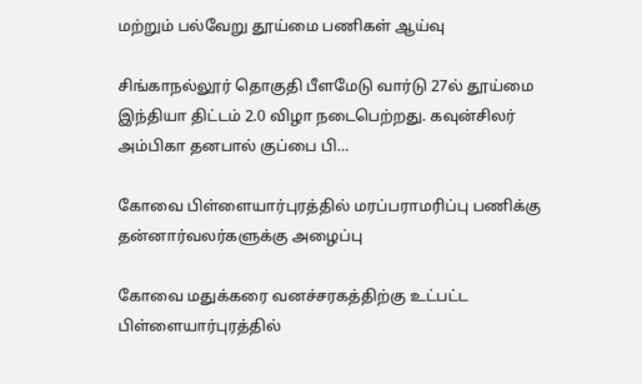மற்றும் பல்வேறு தூய்மை பணிகள் ஆய்வு

சிங்காநல்லூர் தொகுதி பீளமேடு வார்டு 27ல் தூய்மை இந்தியா திட்டம் 2.0 விழா நடைபெற்றது. கவுன்சிலர் அம்பிகா தனபால் குப்பை பி...

கோவை பிள்ளையார்புரத்தில் மரப்பராமரிப்பு பணிக்கு  தன்னார்வலர்களுக்கு அழைப்பு

கோவை மதுக்கரை வனச்சரகத்திற்கு உட்பட்ட பிள்ளையார்புரத்தில்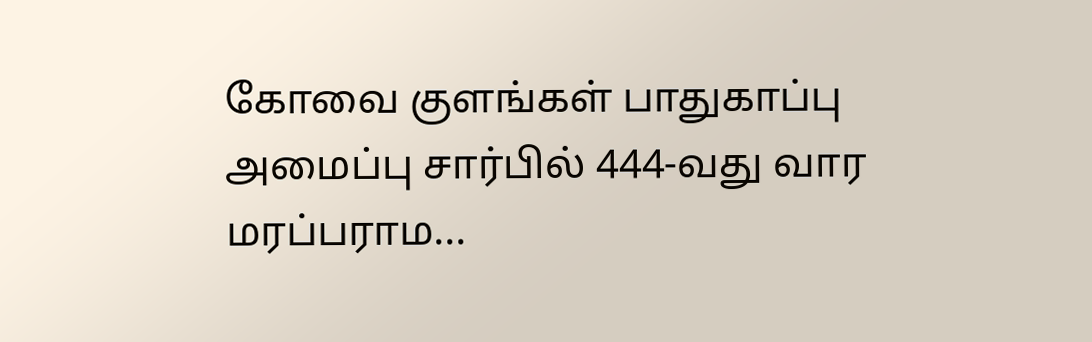கோவை குளங்கள் பாதுகாப்பு அமைப்பு சார்பில் 444-வது வார மரப்பராம...